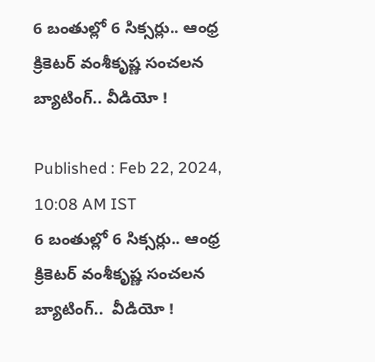6 బంతుల్లో 6 సిక్సర్లు.. ఆంధ్ర క్రికెట‌ర్ వంశీకృష్ణ సంచ‌ల‌న బ్యాటింగ్.. వీడియో !

Published : Feb 22, 2024, 10:08 AM IST
6 బంతుల్లో 6 సిక్సర్లు.. ఆంధ్ర క్రికెట‌ర్ వంశీకృష్ణ సంచ‌ల‌న బ్యాటింగ్..  వీడియో !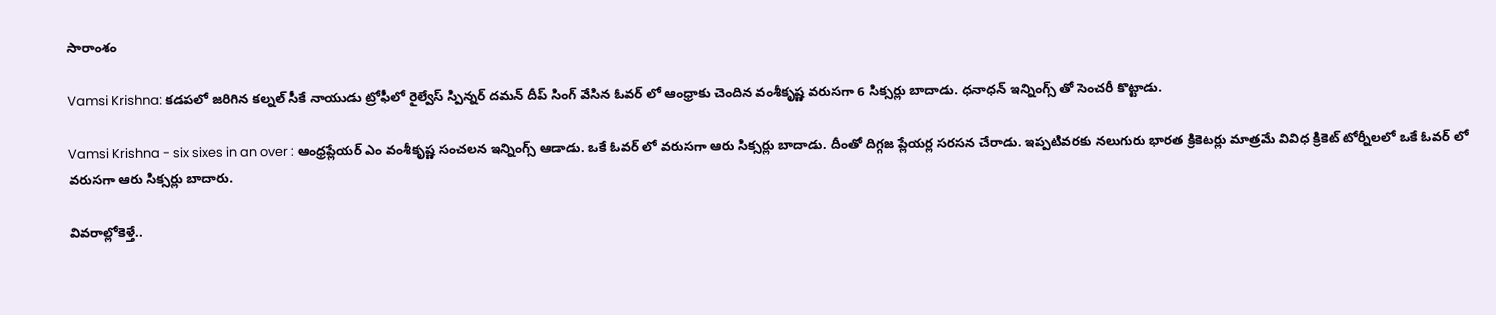సారాంశం

Vamsi Krishna: కడపలో జరిగిన కల్నల్ సీకే నాయుడు ట్రోఫీలో రైల్వేస్ స్పిన్నర్ దమన్ దీప్ సింగ్ వేసిన ఓవర్ లో ఆంధ్రాకు చెందిన వంశీకృష్ణ వ‌రుస‌గా 6 సిక్సర్లు బాదాడు. ధనాధన్ ఇన్నింగ్స్ తో సెంచరీ కొట్టాడు.

Vamsi Krishna - six sixes in an over : ఆంధ్ర‌ప్లేయ‌ర్ ఎం వంశీకృష్ణ సంచ‌ల‌న ఇన్నింగ్స్ ఆడాడు. ఒకే ఓవ‌ర్ లో వ‌రుస‌గా ఆరు సిక్స‌ర్లు బాదాడు. దీంతో దిగ్గ‌జ ప్లేయ‌ర్ల స‌ర‌స‌న చేరాడు. ఇప్ప‌టివ‌ర‌కు న‌లుగురు భార‌త క్రికెట‌ర్లు మాత్ర‌మే వివిధ క్రికెట్ టోర్నీల‌లో ఒకే ఓవ‌ర్ లో వ‌రుస‌గా ఆరు సిక్స‌ర్లు బాదారు.

వివ‌రాల్లోకెళ్తే..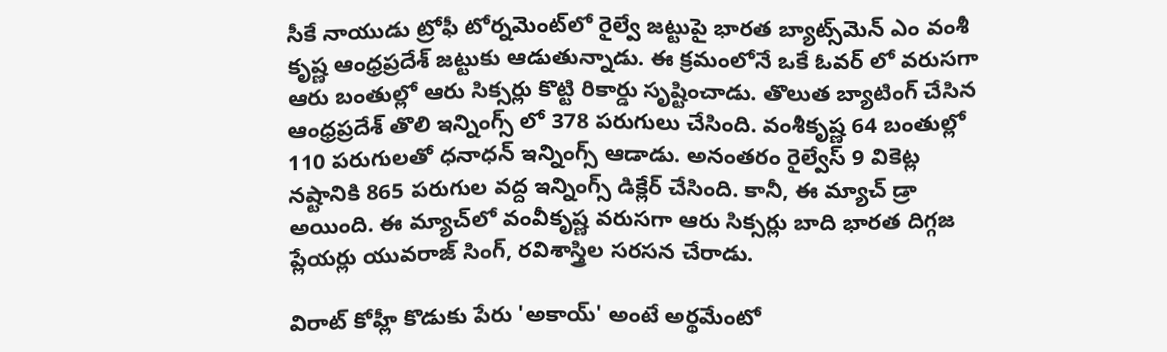సీకే నాయుడు ట్రోఫీ టోర్నమెంట్‌లో రైల్వే జట్టుపై భారత బ్యాట్స్‌మెన్ ఎం వంశీ కృష్ణ ఆంధ్రప్రదేశ్ జట్టుకు ఆడుతున్నాడు. ఈ క్ర‌మంలోనే ఒకే ఓవ‌ర్ లో వ‌రుస‌గా ఆరు బంతుల్లో ఆరు సిక్సర్లు కొట్టి రికార్డు సృష్టించాడు. తొలుత బ్యాటింగ్ చేసిన ఆంధ్రప్రదేశ్ తొలి ఇన్నింగ్స్ లో 378 పరుగులు చేసింది. వంశీకృష్ణ 64 బంతుల్లో 110 పరుగుల‌తో ధ‌నాధ‌న్ ఇన్నింగ్స్ ఆడాడు. అనంతరం రైల్వేస్ 9 వికెట్ల నష్టానికి 865 పరుగుల వద్ద ఇన్నింగ్స్ డిక్లేర్ చేసింది. కానీ, ఈ మ్యాచ్ డ్రా అయింది. ఈ మ్యాచ్‌లో వంవీకృష్ణ వరుసగా ఆరు సిక్సర్లు బాది భార‌త దిగ్గ‌జ ప్లేయ‌ర్లు యువరాజ్ సింగ్, రవిశాస్త్రిల స‌ర‌స‌న చేరాడు.

విరాట్ కోహ్లీ కొడుకు పేరు 'అకాయ్' అంటే అర్థమేంటో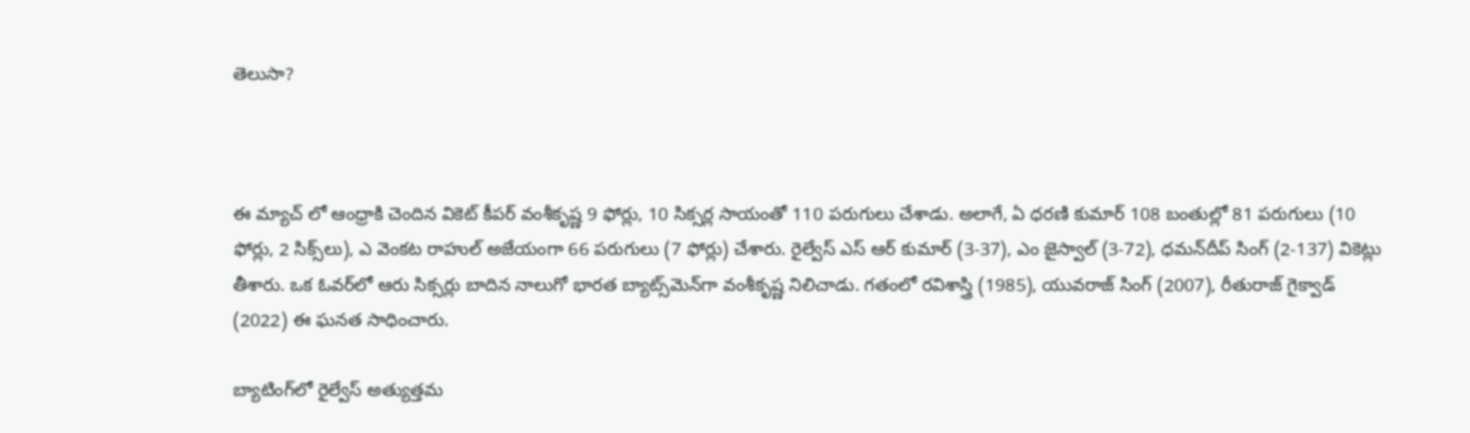తెలుసా?



ఈ మ్యాచ్ లో ఆంధ్రాకి చెందిన వికెట్ కీపర్ వంశీకృష్ణ 9 ఫోర్లు, 10 సిక్సర్ల సాయంతో 110 పరుగులు చేశాడు. అలాగే, ఏ ధరణి కుమార్ 108 బంతుల్లో 81 పరుగులు (10 ఫోర్లు, 2 సిక్స్‌లు), ఎ వెంకట రాహుల్ అజేయంగా 66 పరుగులు (7 ఫోర్లు) చేశారు. రైల్వేస్ ఎస్ ఆర్ కుమార్ (3-37), ఎం జైస్వాల్ (3-72), ధమన్‌దీప్ సింగ్ (2-137) వికెట్లు తీశారు. ఒక ఓవర్‌లో ఆరు సిక్సర్లు బాదిన నాలుగో భారత బ్యాట్స్‌మెన్‌గా వంశీకృష్ణ నిలిచాడు. గతంలో రవిశాస్త్రి (1985), యువరాజ్ సింగ్ (2007), రీతురాజ్ గైక్వాడ్ (2022) ఈ ఘనత సాధించారు.

బ్యాటింగ్‌లో రైల్వేస్ అత్యుత్తమ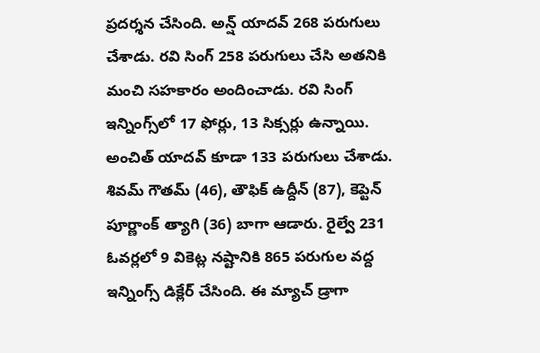ప్రదర్శన చేసింది. అన్ష్ యాదవ్ 268 పరుగులు చేశాడు. రవి సింగ్ 258 పరుగులు చేసి అతనికి మంచి సహకారం అందించాడు. రవి సింగ్ ఇన్నింగ్స్‌లో 17 ఫోర్లు, 13 సిక్సర్లు ఉన్నాయి. అంచిత్ యాదవ్ కూడా 133 పరుగులు చేశాడు. శివమ్ గౌతమ్ (46), తౌఫిక్ ఉద్దీన్ (87), కెప్టెన్ పూర్ణాంక్ త్యాగి (36) బాగా ఆడారు. రైల్వే 231 ఓవర్లలో 9 వికెట్ల నష్టానికి 865 పరుగుల వద్ద ఇన్నింగ్స్ డిక్లేర్ చేసింది. ఈ మ్యాచ్ డ్రాగా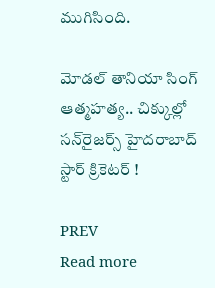ముగిసింది.

మోడల్ తానియా సింగ్ ఆత్మహత్య.. చిక్కుల్లో సన్‌రైజర్స్ హైదరాబాద్ స్టార్ క్రికెటర్‌ !

PREV
Read more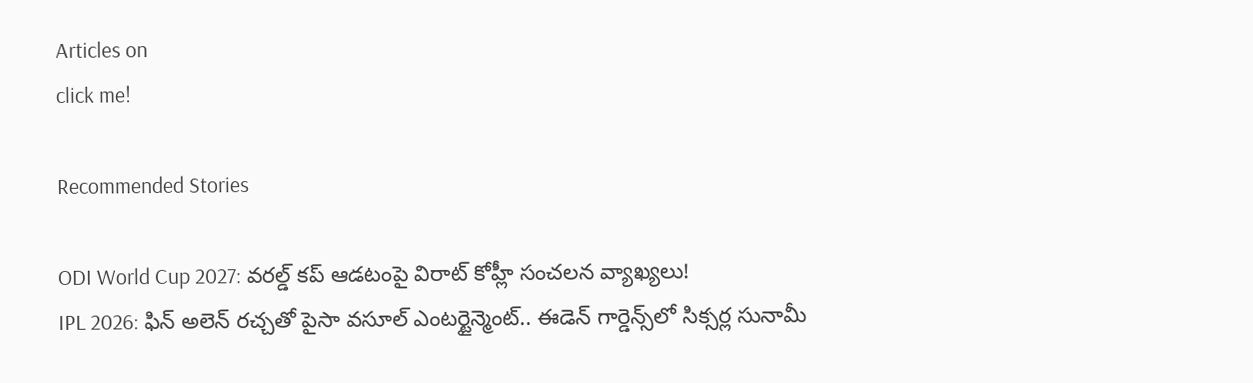Articles on
click me!

Recommended Stories

ODI World Cup 2027: వరల్డ్ కప్ ఆడటంపై విరాట్ కోహ్లీ సంచలన వ్యాఖ్యలు!
IPL 2026: ఫిన్ అలెన్ రచ్చతో పైసా వసూల్ ఎంటర్టైన్మెంట్.. ఈడెన్ గార్డెన్స్‌లో సిక్సర్ల సునామీ